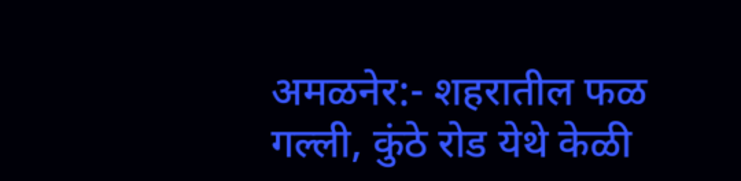अमळनेर:- शहरातील फळ गल्ली, कुंठे रोड येथे केळी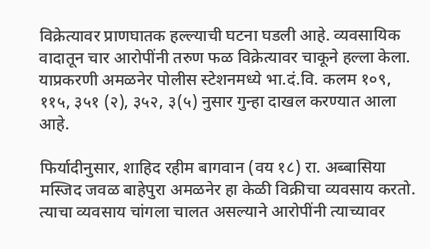विक्रेत्यावर प्राणघातक हल्ल्याची घटना घडली आहे. व्यवसायिक वादातून चार आरोपींनी तरुण फळ विक्रेत्यावर चाकूने हल्ला केला. याप्रकरणी अमळनेर पोलीस स्टेशनमध्ये भा.दं.वि. कलम १०९, ११५, ३५१ (२), ३५२, ३(५) नुसार गुन्हा दाखल करण्यात आला आहे.

फिर्यादीनुसार, शाहिद रहीम बागवान (वय १८) रा. अब्बासिया मस्जिद जवळ बाहेपुरा अमळनेर हा केळी विक्रीचा व्यवसाय करतो. त्याचा व्यवसाय चांगला चालत असल्याने आरोपींनी त्याच्यावर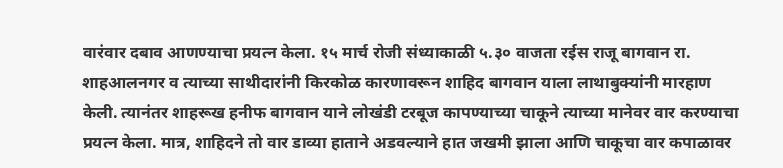वारंवार दबाव आणण्याचा प्रयत्न केला. १५ मार्च रोजी संध्याकाळी ५.३० वाजता रईस राजू बागवान रा. शाहआलनगर व त्याच्या साथीदारांनी किरकोळ कारणावरून शाहिद बागवान याला लाथाबुक्यांनी मारहाण केली. त्यानंतर शाहरूख हनीफ बागवान याने लोखंडी टरबूज कापण्याच्या चाकूने त्याच्या मानेवर वार करण्याचा प्रयत्न केला. मात्र, शाहिदने तो वार डाव्या हाताने अडवल्याने हात जखमी झाला आणि चाकूचा वार कपाळावर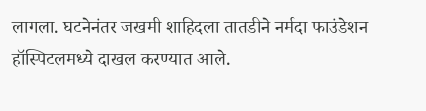लागला. घटनेनंतर जखमी शाहिदला तातडीने नर्मदा फाउंडेशन हॉस्पिटलमध्ये दाखल करण्यात आले.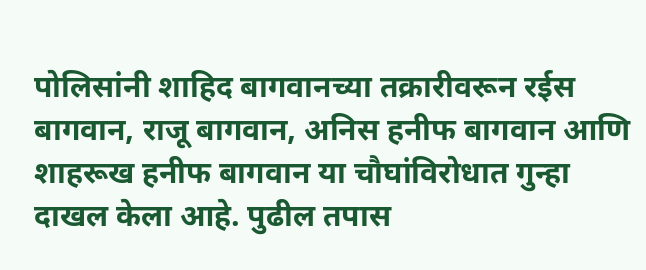पोलिसांनी शाहिद बागवानच्या तक्रारीवरून रईस बागवान, राजू बागवान, अनिस हनीफ बागवान आणि शाहरूख हनीफ बागवान या चौघांविरोधात गुन्हा दाखल केला आहे. पुढील तपास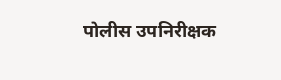पोलीस उपनिरीक्षक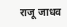राजू जाधव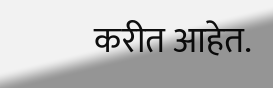करीत आहेत.